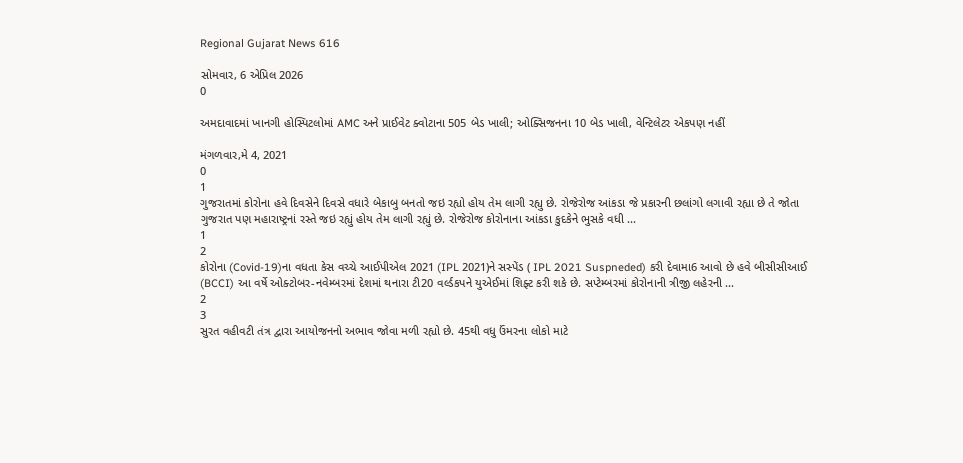Regional Gujarat News 616

સોમવાર, 6 એપ્રિલ 2026
0

અમદાવાદમાં ખાનગી હોસ્પિટલોમાં AMC અને પ્રાઈવેટ ક્વોટાના 505 બેડ ખાલી; ઓક્સિજનના 10 બેડ ખાલી, વેન્ટિલેટર એકપણ નહીં

મંગળવાર,મે 4, 2021
0
1
ગુજરાતમાં કોરોના હવે દિવસેને દિવસે વધારે બેકાબુ બનતો જઇ રહ્યો હોય તેમ લાગી રહ્યુ છે. રોજેરોજ આંકડા જે પ્રકારની છલાંગો લગાવી રહ્યા છે તે જોતા ગુજરાત પણ મહારાષ્ટ્રનાં રસ્તે જઇ રહ્યું હોય તેમ લાગી રહ્યું છે. રોજેરોજ કોરોનાના આંકડા કુદકેને ભુસકે વધી ...
1
2
કોરોના (Covid-19)ના વધતા કેસ વચ્ચે આઈપીએલ 2021 (IPL 2021)ને સસ્પેંડ ( IPL 2021 Suspneded) કરી દેવામા6 આવો છે હવે બીસીસીઆઈ (BCCI) આ વર્ષે ઓક્ટોબર-નવેમ્બરમાં દેશમાં થનારા ટી20 વર્લ્ડકપને યુએઈમાં શિફ્ટ કરી શકે છે. સપ્ટેમ્બરમાં કોરોનાની ત્રીજી લહેરની ...
2
3
સુરત વહીવટી તંત્ર દ્વારા આયોજનનો અભાવ જોવા મળી રહ્યો છે. 45થી વધુ ઉંમરના લોકો માટે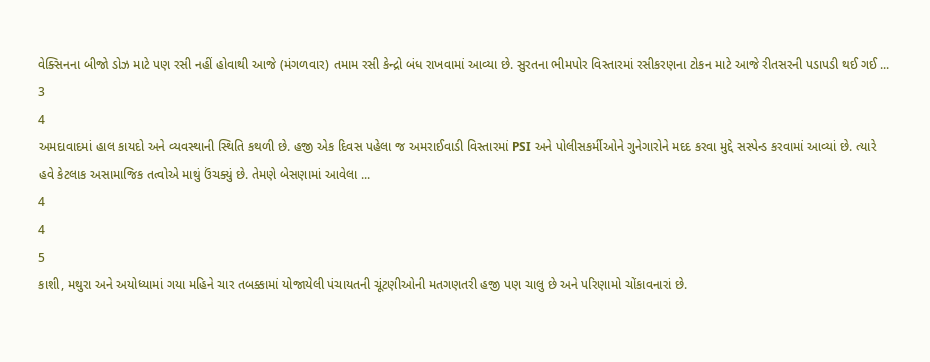વેક્સિનના બીજો ડોઝ માટે પણ રસી નહીં હોવાથી આજે (મંગળવાર) તમામ રસી કેન્દ્રો બંધ રાખવામાં આવ્યા છે. સુરતના ભીમપોર વિસ્તારમાં રસીકરણના ટોકન માટે આજે રીતસરની પડાપડી થઈ ગઈ ...
3
4
અમદાવાદમાં હાલ કાયદો અને વ્યવસ્થાની સ્થિતિ કથળી છે. હજી એક દિવસ પહેલા જ અમરાઈવાડી વિસ્તારમાં PSI અને પોલીસકર્મીઓને ગુનેગારોને મદદ કરવા મુદ્દે સસ્પેન્ડ કરવામાં આવ્યાં છે. ત્યારે હવે કેટલાક અસામાજિક તત્વોએ માથું ઉંચક્યું છે. તેમણે બેસણામાં આવેલા ...
4
4
5
કાશી, મથુરા અને અયોધ્યામાં ગયા મહિને ચાર તબક્કામાં યોજાયેલી પંચાયતની ચૂંટણીઓની મતગણતરી હજી પણ ચાલુ છે અને પરિણામો ચોંકાવનારાં છે.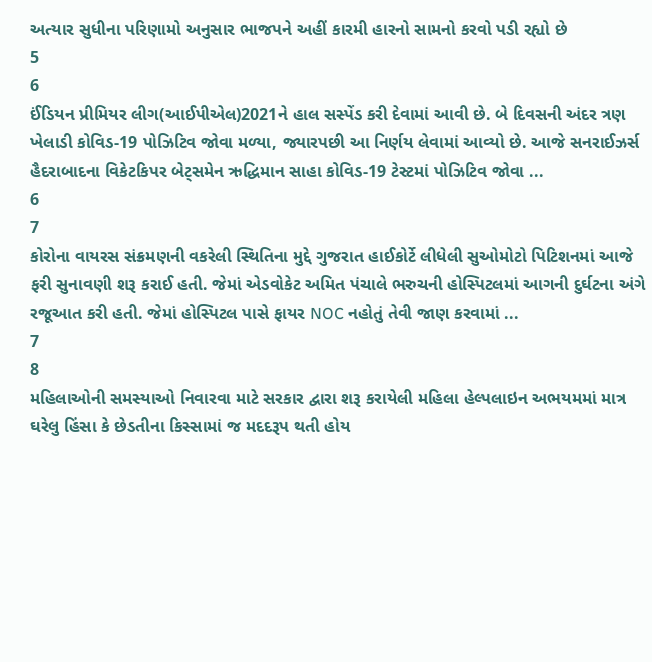અત્યાર સુધીના પરિણામો અનુસાર ભાજપને અહીં કારમી હારનો સામનો કરવો પડી રહ્યો છે
5
6
ઈંડિયન પ્રીમિયર લીગ(આઈપીએલ)2021ને હાલ સસ્પેંડ કરી દેવામાં આવી છે. બે દિવસની અંદર ત્રણ ખેલાડી કોવિડ-19 પોઝિટિવ જોવા મળ્યા, જ્યારપછી આ નિર્ણય લેવામાં આવ્યો છે. આજે સનરાઈઝર્સ હૈદરાબાદના વિકેટકિપર બેટ્સમેન ઋદ્ધિમાન સાહા કોવિડ-19 ટેસ્ટમાં પોઝિટિવ જોવા ...
6
7
કોરોના વાયરસ સંક્રમણની વકરેલી સ્થિતિના મુદ્દે ગુજરાત હાઈકોર્ટે લીધેલી સુઓમોટો પિટિશનમાં આજે ફરી સુનાવણી શરૂ કરાઈ હતી. જેમાં એડવોકેટ અમિત પંચાલે ભરુચની હોસ્પિટલમાં આગની દુર્ઘટના અંગે રજૂઆત કરી હતી. જેમાં હોસ્પિટલ પાસે ફાયર NOC નહોતું તેવી જાણ કરવામાં ...
7
8
મહિલાઓની સમસ્યાઓ નિવારવા માટે સરકાર દ્વારા શરૂ કરાયેલી મહિલા હેલ્પલાઇન અભયમમાં માત્ર ઘરેલુ હિંસા કે છેડતીના કિસ્સામાં જ મદદરૂપ થતી હોય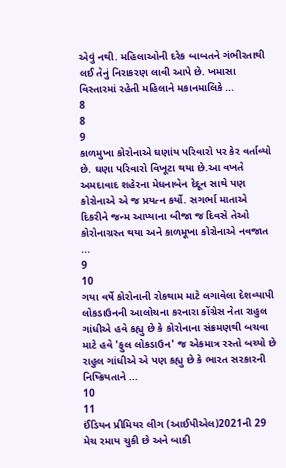એવું નથી. મહિલાઓની દરેક બાબતને ગંભીરતાથી લઈ તેનું નિરાકરણ લાવી આપે છે. ખમાસા વિસ્તારમાં રહેતી મહિલાને મકાનમાલિકે ...
8
8
9
કાળમુખા કોરોનાએ ઘણાંય પરિવારો પર કેર વર્તાવ્યો છે. ઘણા પરિવારો વિખૂટા થયા છે.આ વખતે અમદાવાદ શહેરના મેધનાબેન દેદૂન સાથે પણ કોરોનાએ એ જ પ્રયત્ન કર્યો. સગર્ભા માતાએ દિકરીને જન્મ આપ્યાના બીજા જ દિવસે તેઓ કોરોનાગ્રસ્ત થયા અને કાળમૂખા કોરોનાએ નવજાત ...
9
10
ગયા વર્ષે કોરોનાની રોકથામ માટે લગાવેલા દેશવ્યાપી લોકડાઉનની આલોચના કરનારા કોંગ્રેસ નેતા રાહુલ ગાંધીએ હવે કહ્યુ છે કે કોરોનાના સંક્રમણથી બચવા માટે હવે 'ફુલ લોકડાઉન' જ એકમાત્ર રસ્તો બચ્યો છે રાહુલ ગાંધીએ એ પણ કહ્યુ છે કે ભારત સરકારની નિષ્ક્રિયતાને ...
10
11
ઈંડિયન પ્રીમિયર લીગ (આઈપીએલ)2021ની 29 મેચ રમાય ચુકી છે અને બાકી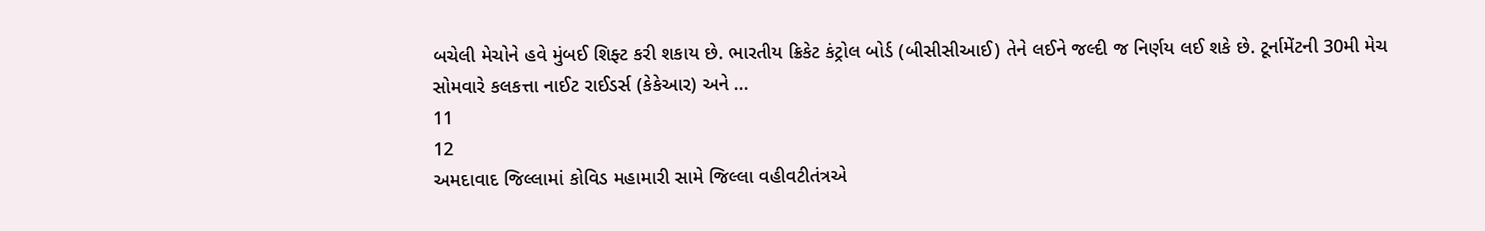બચેલી મેચોને હવે મુંબઈ શિફ્ટ કરી શકાય છે. ભારતીય ક્રિકેટ કંટ્રોલ બોર્ડ (બીસીસીઆઈ) તેને લઈને જલ્દી જ નિર્ણય લઈ શકે છે. ટૂર્નામેંટની 30મી મેચ સોમવારે કલકત્તા નાઈટ રાઈડર્સ (કેકેઆર) અને ...
11
12
અમદાવાદ જિલ્લામાં કોવિડ મહામારી સામે જિલ્લા વહીવટીતંત્રએ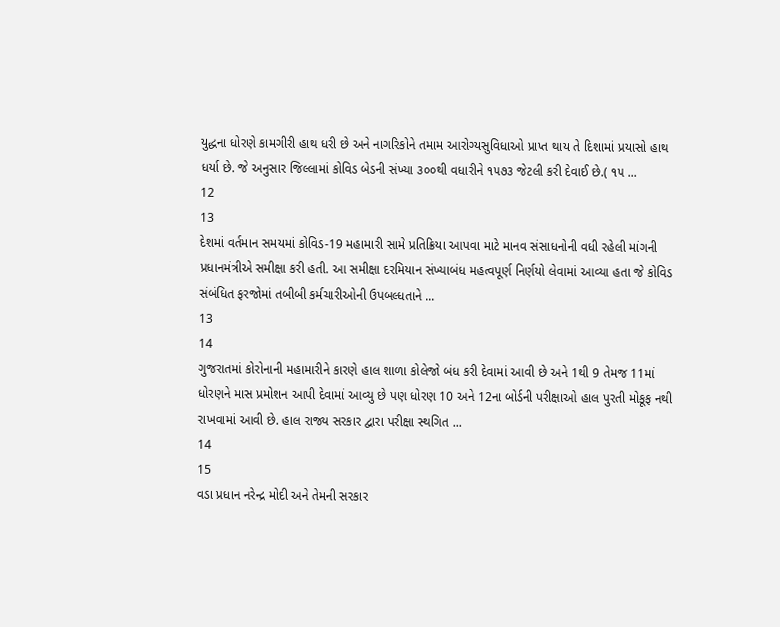યુદ્ધના ધોરણે કામગીરી હાથ ધરી છે અને નાગરિકોને તમામ આરોગ્યસુવિધાઓ પ્રાપ્ત થાય તે દિશામાં પ્રયાસો હાથ ધર્યા છે. જે અનુસાર જિલ્લામાં કોવિડ બેડની સંખ્યા ૩૦૦થી વધારીને ૧૫૭૩ જેટલી કરી દેવાઈ છે.( ૧૫ ...
12
13
દેશમાં વર્તમાન સમયમાં કોવિડ-19 મહામારી સામે પ્રતિક્રિયા આપવા માટે માનવ સંસાધનોની વધી રહેલી માંગની પ્રધાનમંત્રીએ સમીક્ષા કરી હતી. આ સમીક્ષા દરમિયાન સંખ્યાબંધ મહત્વપૂર્ણ નિર્ણયો લેવામાં આવ્યા હતા જે કોવિડ સંબંધિત ફરજોમાં તબીબી કર્મચારીઓની ઉપબલ્ધતાને ...
13
14
ગુજરાતમાં કોરોનાની મહામારીને કારણે હાલ શાળા કોલેજો બંધ કરી દેવામાં આવી છે અને 1થી 9 તેમજ 11માં ધોરણને માસ પ્રમોશન આપી દેવામાં આવ્યુ છે પણ ધોરણ 10 અને 12ના બોર્ડની પરીક્ષાઓ હાલ પુરતી મોકૂફ નથી રાખવામાં આવી છે. હાલ રાજ્ય સરકાર દ્વારા પરીક્ષા સ્થગિત ...
14
15
વડા પ્રધાન નરેન્દ્ર મોદી અને તેમની સરકાર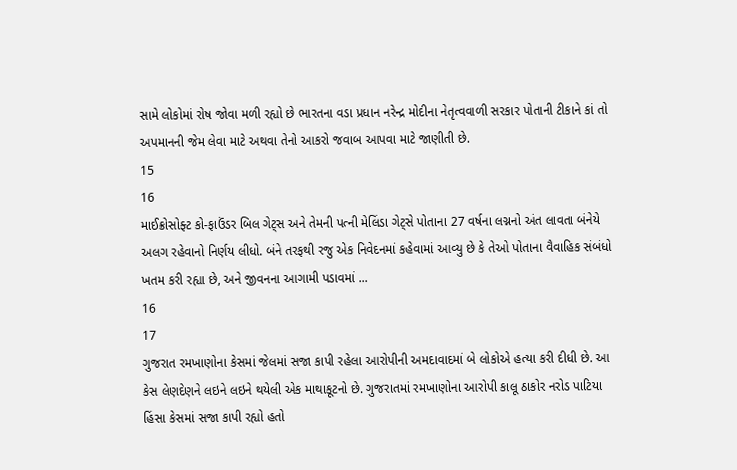સામે લોકોમાં રોષ જોવા મળી રહ્યો છે ભારતના વડા પ્રધાન નરેન્દ્ર મોદીના નેતૃત્વવાળી સરકાર પોતાની ટીકાને કાં તો અપમાનની જેમ લેવા માટે અથવા તેનો આકરો જવાબ આપવા માટે જાણીતી છે.
15
16
માઈક્રોસોફ્ટ કો-ફાઉંડર બિલ ગેટ્સ અને તેમની પત્ની મેલિંડા ગેટ્સે પોતાના 27 વર્ષના લગ્નનો અંત લાવતા બંનેયે અલગ રહેવાનો નિર્ણય લીધો. બંને તરફથી રજુ એક નિવેદનમાં કહેવામાં આવ્યુ છે કે તેઓ પોતાના વૈવાહિક સંબંધો ખતમ કરી રહ્યા છે, અને જીવનના આગામી પડાવમાં ...
16
17
ગુજરાત રમખાણોના કેસમાં જેલમાં સજા કાપી રહેલા આરોપીની અમદાવાદમાં બે લોકોએ હત્યા કરી દીધી છે. આ કેસ લેણદેણને લઇને લઇને થયેલી એક માથાકૂટનો છે. ગુજરાતમાં રમખાણોના આરોપી કાલૂ ઠાકોર નરોડ પાટિયા હિંસા કેસમાં સજા કાપી રહ્યો હતો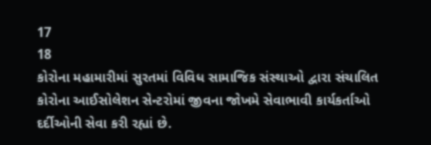17
18
કોરોના મહામારીમાં સુરતમાં વિવિધ સામાજિક સંસ્થાઓ દ્વારા સંચાલિત કોરોના આઈસોલેશન સેન્ટરોમાં જીવના જોખમે સેવાભાવી કાર્યકર્તાઓ દર્દીઓની સેવા કરી રહ્યાં છે.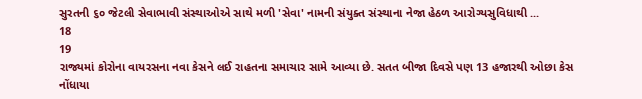સુરતની ૬૦ જેટલી સેવાભાવી સંસ્થાઓએ સાથે મળી 'સેવા' નામની સંયુક્ત સંસ્થાના નેજા હેઠળ આરોગ્યસુવિધાથી ...
18
19
રાજ્યમાં કોરોના વાયરસના નવા કેસને લઈ રાહતના સમાચાર સામે આવ્યા છે. સતત બીજા દિવસે પણ 13 હજારથી ઓછા કેસ નોંધાયા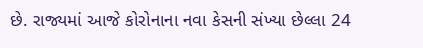છે. રાજ્યમાં આજે કોરોનાના નવા કેસની સંખ્યા છેલ્લા 24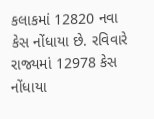કલાકમાં 12820 નવા કેસ નોંધાયા છે. રવિવારે રાજ્યમાં 12978 કેસ નોંધાયા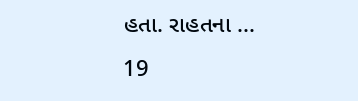હતા. રાહતના ...
19